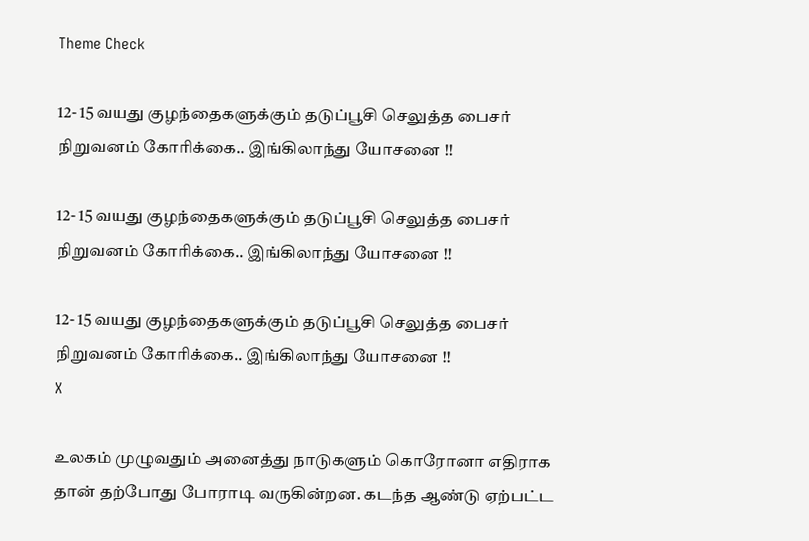Theme Check

12- 15 வயது குழந்தைகளுக்கும் தடுப்பூசி செலுத்த பைசர் நிறுவனம் கோரிக்கை.. இங்கிலாந்து யோசனை !!

12- 15 வயது குழந்தைகளுக்கும் தடுப்பூசி செலுத்த பைசர் நிறுவனம் கோரிக்கை.. இங்கிலாந்து யோசனை !!

12- 15 வயது குழந்தைகளுக்கும் தடுப்பூசி செலுத்த பைசர் நிறுவனம் கோரிக்கை.. இங்கிலாந்து யோசனை !!
X

உலகம் முழுவதும் அனைத்து நாடுகளும் கொரோனா எதிராக தான் தற்போது போராடி வருகின்றன. கடந்த ஆண்டு ஏற்பட்ட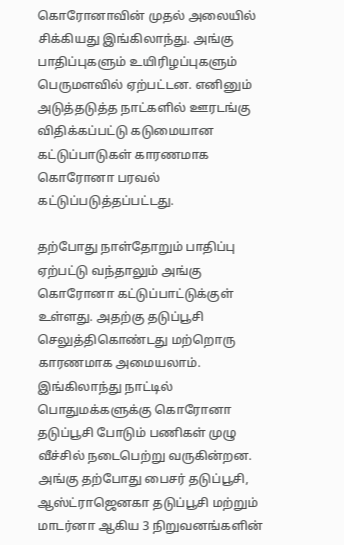கொரோனாவின் முதல் அலையில் சிக்கியது இங்கிலாந்து. அங்கு பாதிப்புகளும் உயிரிழப்புகளும் பெருமளவில் ஏற்பட்டன. எனினும் அடுத்தடுத்த நாட்களில் ஊரடங்கு விதிக்கப்பட்டு கடுமையான கட்டுப்பாடுகள் காரணமாக கொரோனா பரவல் கட்டுப்படுத்தப்பட்டது.

தற்போது நாள்தோறும் பாதிப்பு ஏற்பட்டு வந்தாலும் அங்கு கொரோனா கட்டுப்பாட்டுக்குள் உள்ளது. அதற்கு தடுப்பூசி செலுத்திகொண்டது மற்றொரு காரணமாக அமையலாம். இங்கிலாந்து நாட்டில் பொதுமக்களுக்கு கொரோனா தடுப்பூசி போடும் பணிகள் முழு வீச்சில் நடைபெற்று வருகின்றன. அங்கு தற்போது பைசர் தடுப்பூசி, ஆஸ்ட்ராஜெனகா தடுப்பூசி மற்றும் மாடர்னா ஆகிய 3 நிறுவனங்களின்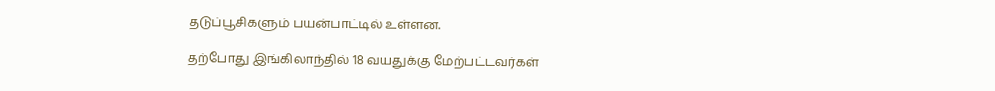தடுப்பூசிகளும் பயன்பாட்டில் உள்ளன.

தற்போது இங்கிலாந்தில் 18 வயதுக்கு மேற்பட்டவர்கள்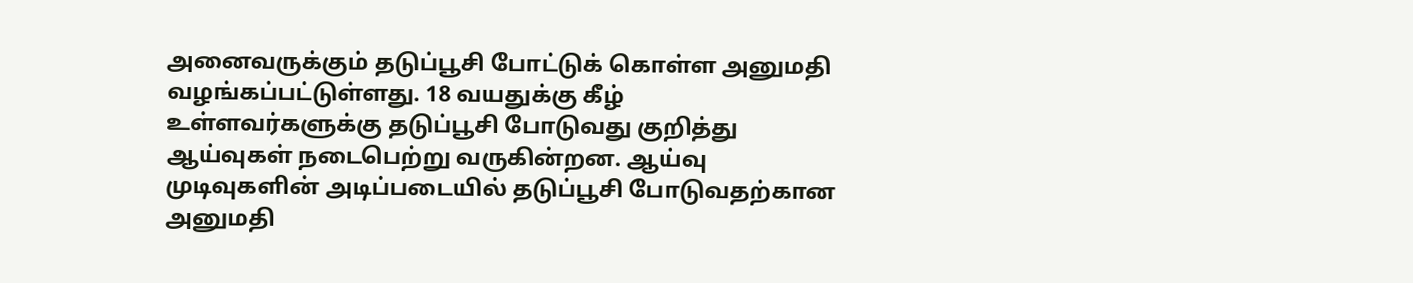அனைவருக்கும் தடுப்பூசி போட்டுக் கொள்ள அனுமதி வழங்கப்பட்டுள்ளது. 18 வயதுக்கு கீழ் உள்ளவர்களுக்கு தடுப்பூசி போடுவது குறித்து ஆய்வுகள் நடைபெற்று வருகின்றன. ஆய்வு முடிவுகளின் அடிப்படையில் தடுப்பூசி போடுவதற்கான அனுமதி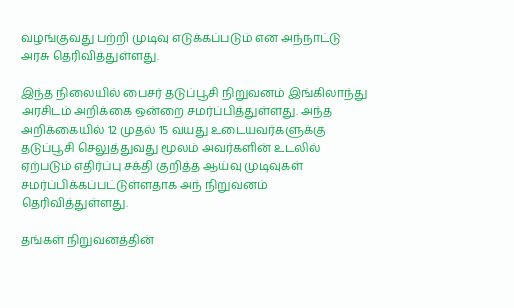வழங்குவது பற்றி முடிவு எடுக்கப்படும் என அந்நாட்டு அரசு தெரிவித்துள்ளது.

இந்த நிலையில் பைசர் தடுப்பூசி நிறுவனம் இங்கிலாந்து அரசிடம் அறிக்கை ஒன்றை சமர்ப்பித்துள்ளது. அந்த அறிக்கையில் 12 முதல் 15 வயது உடையவர்களுக்கு தடுப்பூசி செலுத்துவது மூலம் அவர்களின் உடலில் ஏற்படும் எதிர்ப்பு சக்தி குறித்த ஆய்வு முடிவுகள் சமர்ப்பிக்கப்பட்டுள்ளதாக அந் நிறுவனம் தெரிவித்துள்ளது.

தங்கள் நிறுவனத்தின்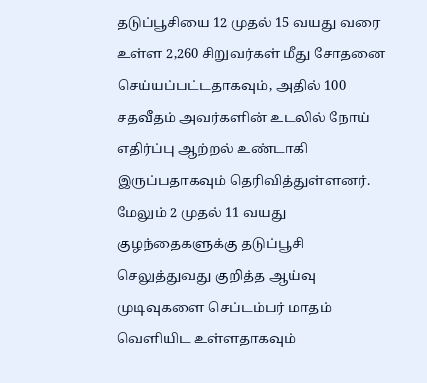தடுப்பூசியை 12 முதல் 15 வயது வரை உள்ள 2,260 சிறுவர்கள் மீது சோதனை செய்யப்பட்டதாகவும், அதில் 100 சதவீதம் அவர்களின் உடலில் நோய் எதிர்ப்பு ஆற்றல் உண்டாகி இருப்பதாகவும் தெரிவித்துள்ளனர். மேலும் 2 முதல் 11 வயது குழந்தைகளுக்கு தடுப்பூசி செலுத்துவது குறித்த ஆய்வு முடிவுகளை செப்டம்பர் மாதம் வெளியிட உள்ளதாகவும்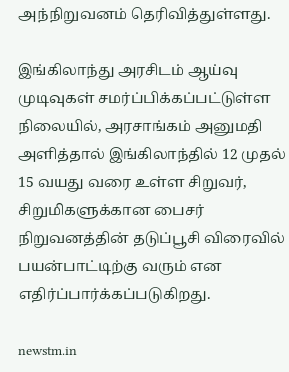அந்நிறுவனம் தெரிவித்துள்ளது.

இங்கிலாந்து அரசிடம் ஆய்வு முடிவுகள் சமர்ப்பிக்கப்பட்டுள்ள நிலையில், அரசாங்கம் அனுமதி அளித்தால் இங்கிலாந்தில் 12 முதல் 15 வயது வரை உள்ள சிறுவர், சிறுமிகளுக்கான பைசர் நிறுவனத்தின் தடுப்பூசி விரைவில் பயன்பாட்டிற்கு வரும் என எதிர்ப்பார்க்கப்படுகிறது.

newstm.in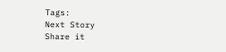Tags:
Next Story
Share it